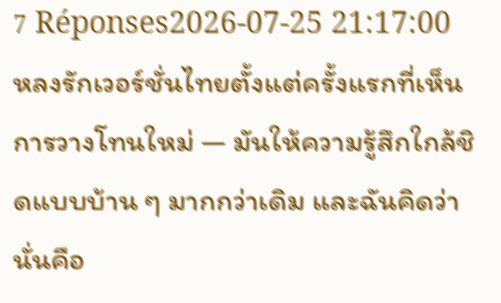7 Réponses2026-07-25 21:17:00
หลงรักเวอร์ชั่นไทยตั้งแต่ครั้งแรกที่เห็นการวางโทนใหม่ — มันให้ความรู้สึกใกล้ชิดแบบบ้าน ๆ มากกว่าเดิม และฉันคิดว่านั่นคือ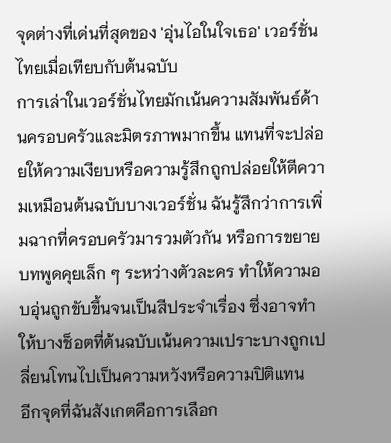จุดต่างที่เด่นที่สุดของ 'อุ่นไอในใจเธอ' เวอร์ชั่นไทยเมื่อเทียบกับต้นฉบับ
การเล่าในเวอร์ชั่นไทยมักเน้นความสัมพันธ์ด้านครอบครัวและมิตรภาพมากขึ้น แทนที่จะปล่อยให้ความเงียบหรือความรู้สึกถูกปล่อยให้ตีความเหมือนต้นฉบับบางเวอร์ชั่น ฉันรู้สึกว่าการเพิ่มฉากที่ครอบครัวมารวมตัวกัน หรือการขยายบทพูดคุยเล็ก ๆ ระหว่างตัวละคร ทำให้ความอบอุ่นถูกขับขึ้นจนเป็นสีประจำเรื่อง ซึ่งอาจทำให้บางช็อตที่ต้นฉบับเน้นความเปราะบางถูกเปลี่ยนโทนไปเป็นความหวังหรือความปิติแทน
อีกจุดที่ฉันสังเกตคือการเลือก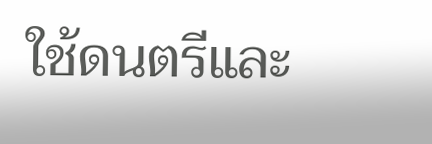ใช้ดนตรีและ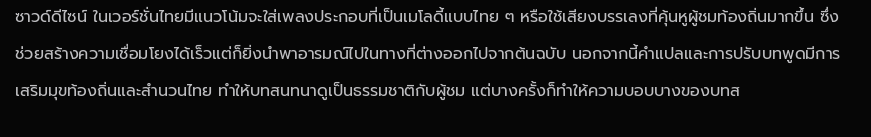ซาวด์ดีไซน์ ในเวอร์ชั่นไทยมีแนวโน้มจะใส่เพลงประกอบที่เป็นเมโลดี้แบบไทย ๆ หรือใช้เสียงบรรเลงที่คุ้นหูผู้ชมท้องถิ่นมากขึ้น ซึ่งช่วยสร้างความเชื่อมโยงได้เร็วแต่ก็ยิ่งนำพาอารมณ์ไปในทางที่ต่างออกไปจากต้นฉบับ นอกจากนี้คำแปลและการปรับบทพูดมีการเสริมมุขท้องถิ่นและสำนวนไทย ทำให้บทสนทนาดูเป็นธรรมชาติกับผู้ชม แต่บางครั้งก็ทำให้ความบอบบางของบทส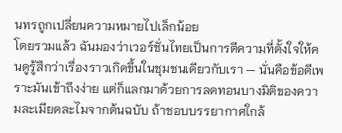นทรถูกเปลี่ยนความหมายไปเล็กน้อย
โดยรวมแล้ว ฉันมองว่าเวอร์ชั่นไทยเป็นการตีความที่ตั้งใจให้คนดูรู้สึกว่าเรื่องราวเกิดขึ้นในชุมชนเดียวกับเรา — นั่นคือข้อดีเพราะมันเข้าถึงง่าย แต่ก็แลกมาด้วยการลดทอนบางมิติของความละเมียดละไมจากต้นฉบับ ถ้าชอบบรรยากาศใกล้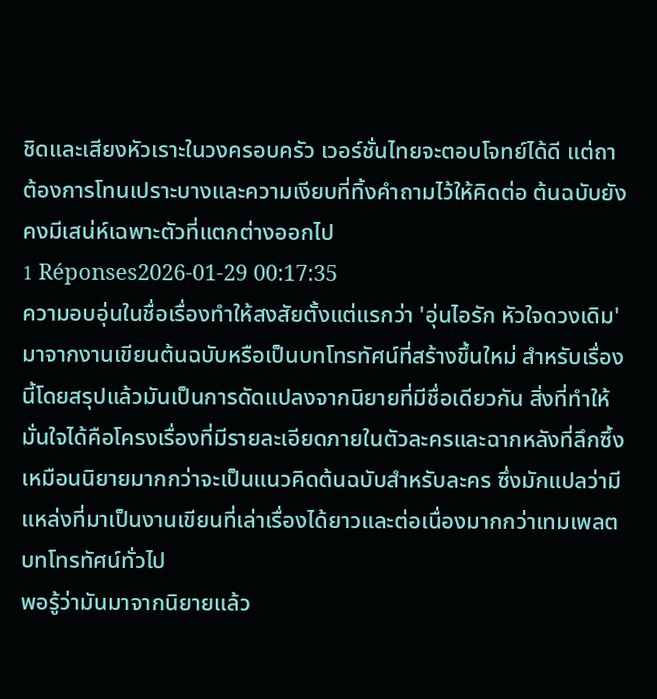ชิดและเสียงหัวเราะในวงครอบครัว เวอร์ชั่นไทยจะตอบโจทย์ได้ดี แต่ถาต้องการโทนเปราะบางและความเงียบที่ทิ้งคำถามไว้ให้คิดต่อ ต้นฉบับยังคงมีเสน่ห์เฉพาะตัวที่แตกต่างออกไป
1 Réponses2026-01-29 00:17:35
ความอบอุ่นในชื่อเรื่องทำให้สงสัยตั้งแต่แรกว่า 'อุ่นไอรัก หัวใจดวงเดิม' มาจากงานเขียนต้นฉบับหรือเป็นบทโทรทัศน์ที่สร้างขึ้นใหม่ สำหรับเรื่องนี้โดยสรุปแล้วมันเป็นการดัดแปลงจากนิยายที่มีชื่อเดียวกัน สิ่งที่ทำให้มั่นใจได้คือโครงเรื่องที่มีรายละเอียดภายในตัวละครและฉากหลังที่ลึกซึ้งเหมือนนิยายมากกว่าจะเป็นแนวคิดต้นฉบับสำหรับละคร ซึ่งมักแปลว่ามีแหล่งที่มาเป็นงานเขียนที่เล่าเรื่องได้ยาวและต่อเนื่องมากกว่าเทมเพลตบทโทรทัศน์ทั่วไป
พอรู้ว่ามันมาจากนิยายแล้ว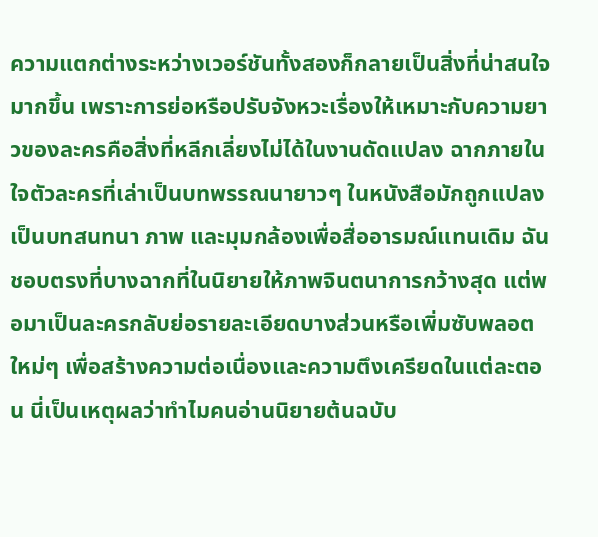ความแตกต่างระหว่างเวอร์ชันทั้งสองก็กลายเป็นสิ่งที่น่าสนใจมากขึ้น เพราะการย่อหรือปรับจังหวะเรื่องให้เหมาะกับความยาวของละครคือสิ่งที่หลีกเลี่ยงไม่ได้ในงานดัดแปลง ฉากภายในใจตัวละครที่เล่าเป็นบทพรรณนายาวๆ ในหนังสือมักถูกแปลงเป็นบทสนทนา ภาพ และมุมกล้องเพื่อสื่ออารมณ์แทนเดิม ฉันชอบตรงที่บางฉากที่ในนิยายให้ภาพจินตนาการกว้างสุด แต่พอมาเป็นละครกลับย่อรายละเอียดบางส่วนหรือเพิ่มซับพลอตใหม่ๆ เพื่อสร้างความต่อเนื่องและความตึงเครียดในแต่ละตอน นี่เป็นเหตุผลว่าทำไมคนอ่านนิยายต้นฉบับ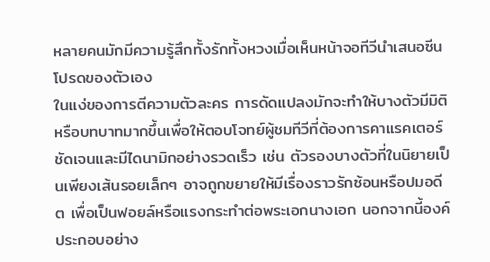หลายคนมักมีความรู้สึกทั้งรักทั้งหวงเมื่อเห็นหน้าจอทีวีนำเสนอซีนโปรดของตัวเอง
ในแง่ของการตีความตัวละคร การดัดแปลงมักจะทำให้บางตัวมีมิติหรือบทบาทมากขึ้นเพื่อให้ตอบโจทย์ผู้ชมทีวีที่ต้องการคาแรคเตอร์ชัดเจนและมีไดนามิกอย่างรวดเร็ว เช่น ตัวรองบางตัวที่ในนิยายเป็นเพียงเส้นรอยเล็กๆ อาจถูกขยายให้มีเรื่องราวรักซ้อนหรือปมอดีต เพื่อเป็นฟอยล์หรือแรงกระทำต่อพระเอกนางเอก นอกจากนี้องค์ประกอบอย่าง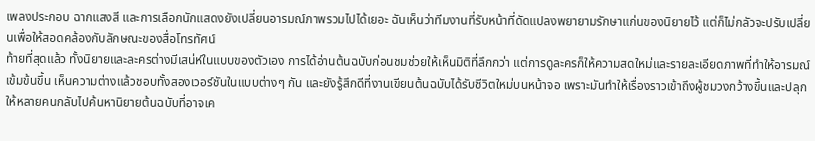เพลงประกอบ ฉากแสงสี และการเลือกนักแสดงยังเปลี่ยนอารมณ์ภาพรวมไปได้เยอะ ฉันเห็นว่าทีมงานที่รับหน้าที่ดัดแปลงพยายามรักษาแก่นของนิยายไว้ แต่ก็ไม่กลัวจะปรับเปลี่ยนเพื่อให้สอดคล้องกับลักษณะของสื่อโทรทัศน์
ท้ายที่สุดแล้ว ทั้งนิยายและละครต่างมีเสน่ห์ในแบบของตัวเอง การได้อ่านต้นฉบับก่อนชมช่วยให้เห็นมิติที่ลึกกว่า แต่การดูละครก็ให้ความสดใหม่และรายละเอียดภาพที่ทำให้อารมณ์เข้มข้นขึ้น เห็นความต่างแล้วชอบทั้งสองเวอร์ชันในแบบต่างๆ กัน และยังรู้สึกดีที่งานเขียนต้นฉบับได้รับชีวิตใหม่บนหน้าจอ เพราะมันทำให้เรื่องราวเข้าถึงผู้ชมวงกว้างขึ้นและปลุกให้หลายคนกลับไปค้นหานิยายต้นฉบับที่อาจเค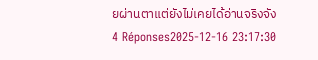ยผ่านตาแต่ยังไม่เคยได้อ่านจริงจัง
4 Réponses2025-12-16 23:17:30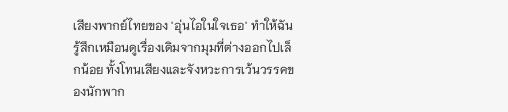เสียงพากย์ไทยของ 'อุ่นไอในใจเธอ' ทำให้ฉันรู้สึกเหมือนดูเรื่องเดิมจากมุมที่ต่างออกไปเล็กน้อย ทั้งโทนเสียงและจังหวะการเว้นวรรคของนักพาก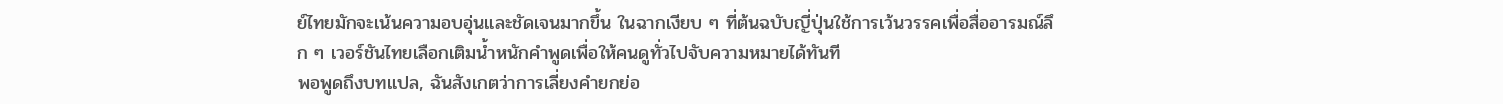ย์ไทยมักจะเน้นความอบอุ่นและชัดเจนมากขึ้น ในฉากเงียบ ๆ ที่ต้นฉบับญี่ปุ่นใช้การเว้นวรรคเพื่อสื่ออารมณ์ลึก ๆ เวอร์ชันไทยเลือกเติมน้ำหนักคำพูดเพื่อให้คนดูทั่วไปจับความหมายได้ทันที
พอพูดถึงบทแปล, ฉันสังเกตว่าการเลี่ยงคำยกย่อ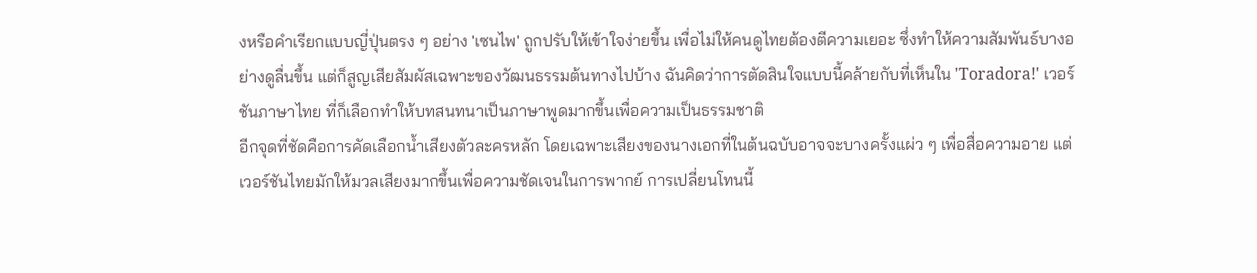งหรือคำเรียกแบบญี่ปุ่นตรง ๆ อย่าง 'เซนไพ' ถูกปรับให้เข้าใจง่ายขึ้น เพื่อไม่ให้คนดูไทยต้องตีความเยอะ ซึ่งทำให้ความสัมพันธ์บางอย่างดูลื่นขึ้น แต่ก็สูญเสียสัมผัสเฉพาะของวัฒนธรรมต้นทางไปบ้าง ฉันคิดว่าการตัดสินใจแบบนี้คล้ายกับที่เห็นใน 'Toradora!' เวอร์ชันภาษาไทย ที่ก็เลือกทำให้บทสนทนาเป็นภาษาพูดมากขึ้นเพื่อความเป็นธรรมชาติ
อีกจุดที่ชัดคือการคัดเลือกน้ำเสียงตัวละครหลัก โดยเฉพาะเสียงของนางเอกที่ในต้นฉบับอาจจะบางครั้งแผ่ว ๆ เพื่อสื่อความอาย แต่เวอร์ชันไทยมักให้มวลเสียงมากขึ้นเพื่อความชัดเจนในการพากย์ การเปลี่ยนโทนนี้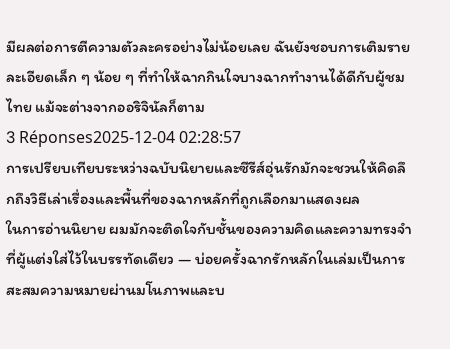มีผลต่อการตีความตัวละครอย่างไม่น้อยเลย ฉันยังชอบการเติมรายละเอียดเล็ก ๆ น้อย ๆ ที่ทำให้ฉากกินใจบางฉากทำงานได้ดีกับผู้ชมไทย แม้จะต่างจากออริจินัลก็ตาม
3 Réponses2025-12-04 02:28:57
การเปรียบเทียบระหว่างฉบับนิยายและซีรีส์อุ่นรักมักจะชวนให้คิดลึกถึงวิธีเล่าเรื่องและพื้นที่ของฉากหลักที่ถูกเลือกมาแสดงผล
ในการอ่านนิยาย ผมมักจะติดใจกับชั้นของความคิดและความทรงจำที่ผู้แต่งใส่ไว้ในบรรทัดเดียว — บ่อยครั้งฉากรักหลักในเล่มเป็นการสะสมความหมายผ่านมโนภาพและบ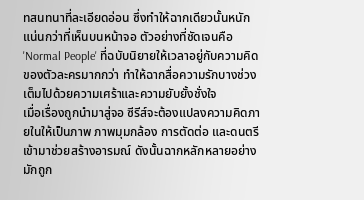ทสนทนาที่ละเอียดอ่อน ซึ่งทำให้ฉากเดียวนั้นหนักแน่นกว่าที่เห็นบนหน้าจอ ตัวอย่างที่ชัดเจนคือ 'Normal People' ที่ฉบับนิยายให้เวลาอยู่กับความคิดของตัวละครมากกว่า ทำให้ฉากสื่อความรักบางช่วงเต็มไปด้วยความเศร้าและความยับยั้งชั่งใจ
เมื่อเรื่องถูกนำมาสู่จอ ซีรีส์จะต้องแปลงความคิดภายในให้เป็นภาพ ภาพมุมกล้อง การตัดต่อ และดนตรีเข้ามาช่วยสร้างอารมณ์ ดังนั้นฉากหลักหลายอย่างมักถูก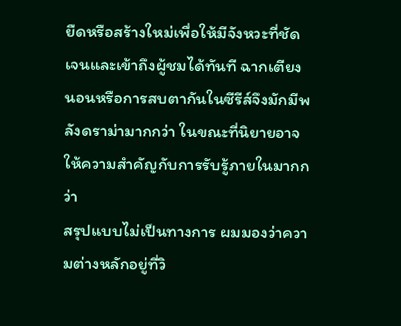ยืดหรือสร้างใหม่เพื่อให้มีจังหวะที่ชัดเจนและเข้าถึงผู้ชมได้ทันที ฉากเตียงนอนหรือการสบตากันในซีรีส์จึงมักมีพลังดราม่ามากกว่า ในขณะที่นิยายอาจให้ความสำคัญกับการรับรู้ภายในมากกว่า
สรุปแบบไม่เป็นทางการ ผมมองว่าความต่างหลักอยู่ที่วิ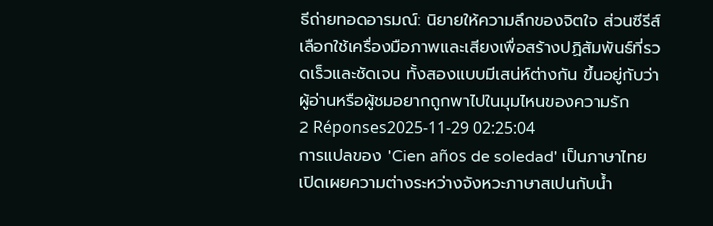ธีถ่ายทอดอารมณ์: นิยายให้ความลึกของจิตใจ ส่วนซีรีส์เลือกใช้เครื่องมือภาพและเสียงเพื่อสร้างปฏิสัมพันธ์ที่รวดเร็วและชัดเจน ทั้งสองแบบมีเสน่ห์ต่างกัน ขึ้นอยู่กับว่าผู้อ่านหรือผู้ชมอยากถูกพาไปในมุมไหนของความรัก
2 Réponses2025-11-29 02:25:04
การแปลของ 'Cien años de soledad' เป็นภาษาไทยเปิดเผยความต่างระหว่างจังหวะภาษาสเปนกับน้ำ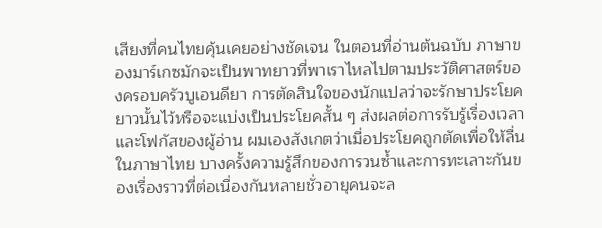เสียงที่คนไทยคุ้นเคยอย่างชัดเจน ในตอนที่อ่านต้นฉบับ ภาษาของมาร์เกซมักจะเป็นพาทยาวที่พาเราไหลไปตามประวัติศาสตร์ของครอบครัวบูเอนดียา การตัดสินใจของนักแปลว่าจะรักษาประโยคยาวนั้นไว้หรือจะแบ่งเป็นประโยคสั้น ๆ ส่งผลต่อการรับรู้เรื่องเวลาและโฟกัสของผู้อ่าน ผมเองสังเกตว่าเมื่อประโยคถูกตัดเพื่อให้ลื่นในภาษาไทย บางครั้งความรู้สึกของการวนซ้ำและการทะเลาะกันของเรื่องราวที่ต่อเนื่องกันหลายชั่วอายุคนจะล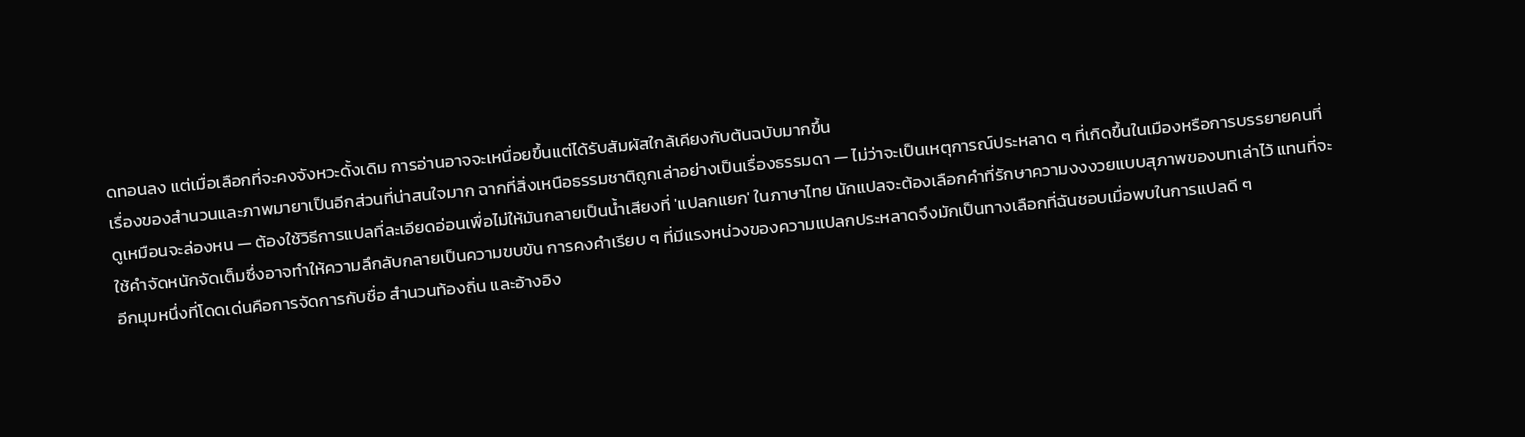ดทอนลง แต่เมื่อเลือกที่จะคงจังหวะดั้งเดิม การอ่านอาจจะเหนื่อยขึ้นแต่ได้รับสัมผัสใกล้เคียงกับต้นฉบับมากขึ้น
เรื่องของสำนวนและภาพมายาเป็นอีกส่วนที่น่าสนใจมาก ฉากที่สิ่งเหนือธรรมชาติถูกเล่าอย่างเป็นเรื่องธรรมดา — ไม่ว่าจะเป็นเหตุการณ์ประหลาด ๆ ที่เกิดขึ้นในเมืองหรือการบรรยายคนที่ดูเหมือนจะล่องหน — ต้องใช้วิธีการแปลที่ละเอียดอ่อนเพื่อไม่ให้มันกลายเป็นน้ำเสียงที่ 'แปลกแยก' ในภาษาไทย นักแปลจะต้องเลือกคำที่รักษาความงงงวยแบบสุภาพของบทเล่าไว้ แทนที่จะใช้คำจัดหนักจัดเต็มซึ่งอาจทำให้ความลึกลับกลายเป็นความขบขัน การคงคำเรียบ ๆ ที่มีแรงหน่วงของความแปลกประหลาดจึงมักเป็นทางเลือกที่ฉันชอบเมื่อพบในการแปลดี ๆ
อีกมุมหนึ่งที่โดดเด่นคือการจัดการกับชื่อ สำนวนท้องถิ่น และอ้างอิง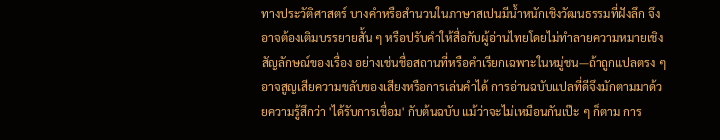ทางประวัติศาสตร์ บางคำหรือสำนวนในภาษาสเปนมีน้ำหนักเชิงวัฒนธรรมที่ฝังลึก จึงอาจต้องเติมบรรยายสั้น ๆ หรือปรับคำให้สื่อกับผู้อ่านไทยโดยไม่ทำลายความหมายเชิงสัญลักษณ์ของเรื่อง อย่างเช่นชื่อสถานที่หรือคำเรียกเฉพาะในหมู่ชน—ถ้าถูกแปลตรง ๆ อาจสูญเสียความขลับของเสียงหรือการเล่นคำได้ การอ่านฉบับแปลที่ดีจึงมักตามมาด้วยความรู้สึกว่า 'ได้รับการเชื่อม' กับต้นฉบับ แม้ว่าจะไม่เหมือนกันเป๊ะ ๆ ก็ตาม การ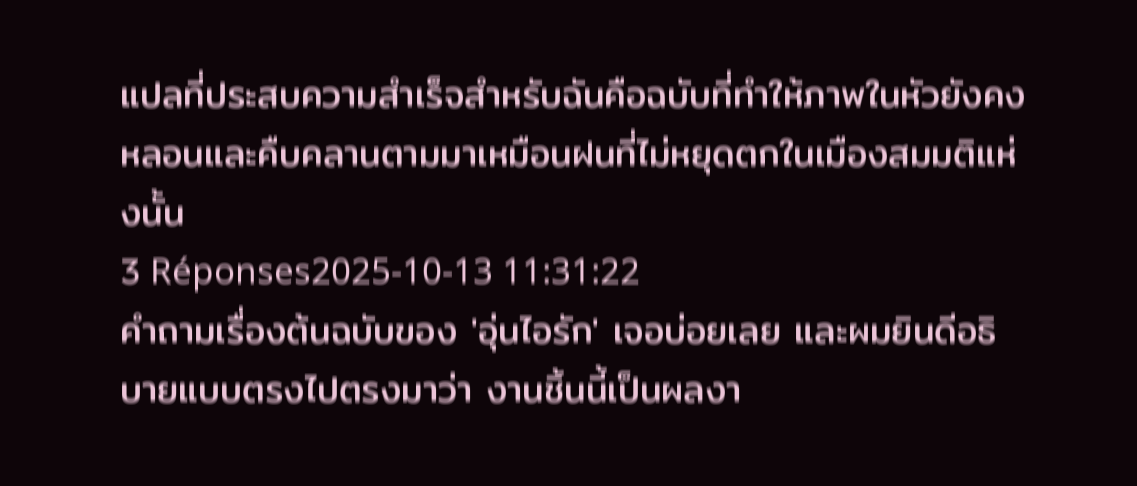แปลที่ประสบความสำเร็จสำหรับฉันคือฉบับที่ทำให้ภาพในหัวยังคงหลอนและคืบคลานตามมาเหมือนฝนที่ไม่หยุดตกในเมืองสมมติแห่งนั้น
3 Réponses2025-10-13 11:31:22
คำถามเรื่องต้นฉบับของ 'อุ่นไอรัก' เจอบ่อยเลย และผมยินดีอธิบายแบบตรงไปตรงมาว่า งานชิ้นนี้เป็นผลงา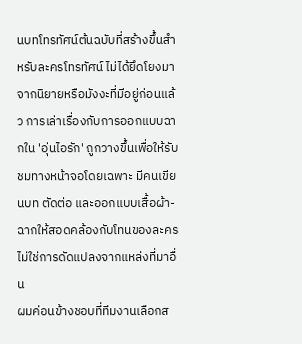นบทโทรทัศน์ต้นฉบับที่สร้างขึ้นสำหรับละครโทรทัศน์ ไม่ได้ยึดโยงมาจากนิยายหรือมังงะที่มีอยู่ก่อนแล้ว การเล่าเรื่องกับการออกแบบฉากใน 'อุ่นไอรัก' ถูกวางขึ้นเพื่อให้รับชมทางหน้าจอโดยเฉพาะ มีคนเขียนบท ตัดต่อ และออกแบบเสื้อผ้า-ฉากให้สอดคล้องกับโทนของละคร ไม่ใช่การดัดแปลงจากแหล่งที่มาอื่น
ผมค่อนข้างชอบที่ทีมงานเลือกส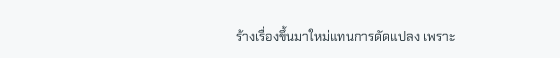ร้างเรื่องขึ้นมาใหม่แทนการดัดแปลง เพราะ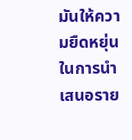มันให้ความยืดหยุ่นในการนำเสนอราย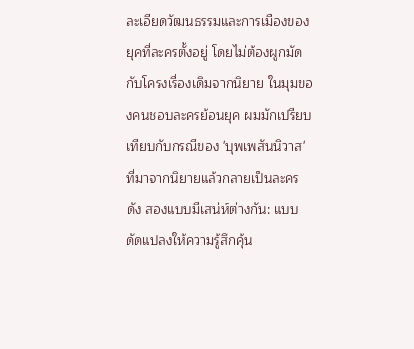ละเอียดวัฒนธรรมและการเมืองของยุคที่ละครตั้งอยู่ โดยไม่ต้องผูกมัดกับโครงเรื่องเดิมจากนิยาย ในมุมของคนชอบละครย้อนยุค ผมมักเปรียบเทียบกับกรณีของ 'บุพเพสันนิวาส' ที่มาจากนิยายแล้วกลายเป็นละครดัง สองแบบมีเสน่ห์ต่างกัน: แบบดัดแปลงให้ความรู้สึกคุ้น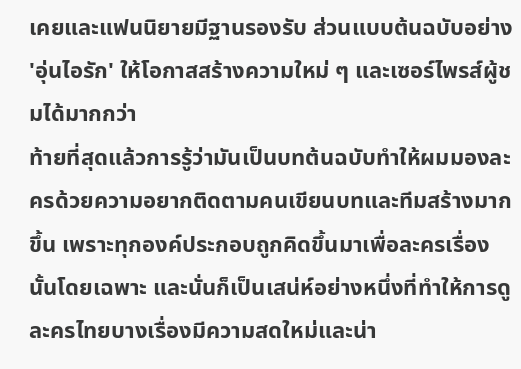เคยและแฟนนิยายมีฐานรองรับ ส่วนแบบต้นฉบับอย่าง 'อุ่นไอรัก' ให้โอกาสสร้างความใหม่ ๆ และเซอร์ไพรส์ผู้ชมได้มากกว่า
ท้ายที่สุดแล้วการรู้ว่ามันเป็นบทต้นฉบับทำให้ผมมองละครด้วยความอยากติดตามคนเขียนบทและทีมสร้างมากขึ้น เพราะทุกองค์ประกอบถูกคิดขึ้นมาเพื่อละครเรื่องนั้นโดยเฉพาะ และนั่นก็เป็นเสน่ห์อย่างหนึ่งที่ทำให้การดูละครไทยบางเรื่องมีความสดใหม่และน่า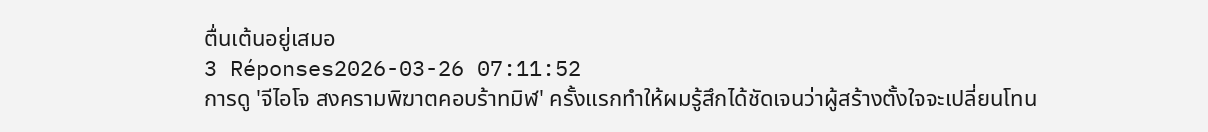ตื่นเต้นอยู่เสมอ
3 Réponses2026-03-26 07:11:52
การดู 'จีไอโจ สงครามพิฆาตคอบร้าทมิฬ' ครั้งแรกทำให้ผมรู้สึกได้ชัดเจนว่าผู้สร้างตั้งใจจะเปลี่ยนโทน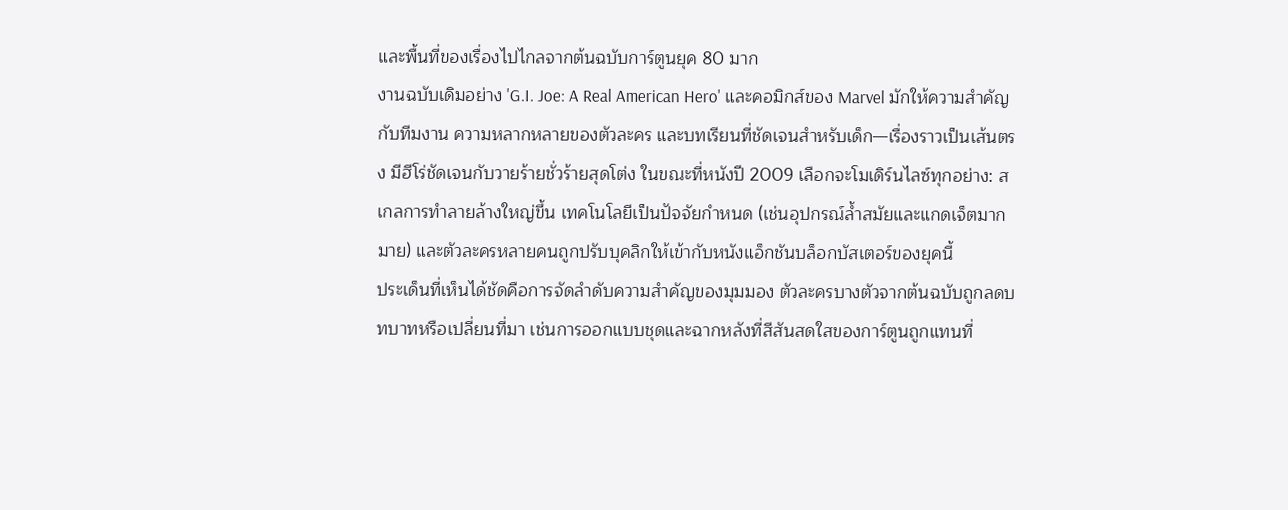และพื้นที่ของเรื่องไปไกลจากต้นฉบับการ์ตูนยุค 80 มาก
งานฉบับเดิมอย่าง 'G.I. Joe: A Real American Hero' และคอมิกส์ของ Marvel มักให้ความสำคัญกับทีมงาน ความหลากหลายของตัวละคร และบทเรียนที่ชัดเจนสำหรับเด็ก—เรื่องราวเป็นเส้นตรง มีฮีโร่ชัดเจนกับวายร้ายชั่วร้ายสุดโต่ง ในขณะที่หนังปี 2009 เลือกจะโมเดิร์นไลซ์ทุกอย่าง: สเกลการทำลายล้างใหญ่ขึ้น เทคโนโลยีเป็นปัจจัยกำหนด (เช่นอุปกรณ์ล้ำสมัยและแกดเจ็ตมากมาย) และตัวละครหลายคนถูกปรับบุคลิกให้เข้ากับหนังแอ็กชันบล็อกบัสเตอร์ของยุคนี้
ประเด็นที่เห็นได้ชัดคือการจัดลำดับความสำคัญของมุมมอง ตัวละครบางตัวจากต้นฉบับถูกลดบทบาทหรือเปลี่ยนที่มา เช่นการออกแบบชุดและฉากหลังที่สีสันสดใสของการ์ตูนถูกแทนที่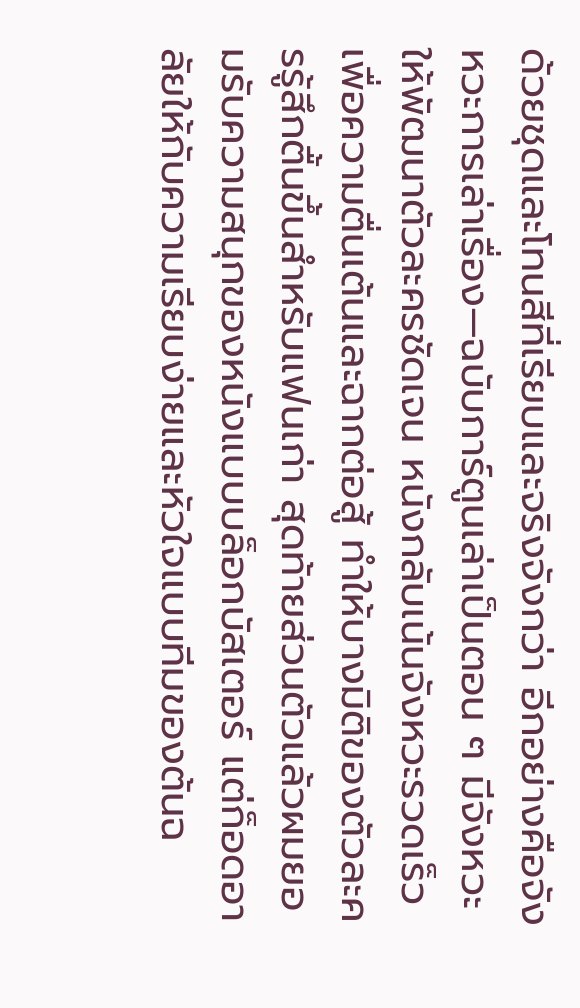ด้วยชุดและโทนสีที่เรียบและจริงจังกว่า อีกอย่างคือจังหวะการเล่าเรื่อง—ฉบับการ์ตูนเล่าเป็นตอน ๆ มีจังหวะให้พัฒนาตัวละครชัดเจน หนังกลับเน้นจังหวะรวดเร็วเพื่อความตื่นเต้นและฉากต่อสู้ ทำให้บางมิติของตัวละครรู้สึกตื้นขึ้นสำหรับแฟนเก่า สุดท้ายส่วนตัวแล้วผมยอมรับความสนุกของหนังแบบบล็อกบัสเตอร์ แต่ก็อดอาลัยให้กับความเรียบง่ายและหัวใจแบบทีมของต้นฉ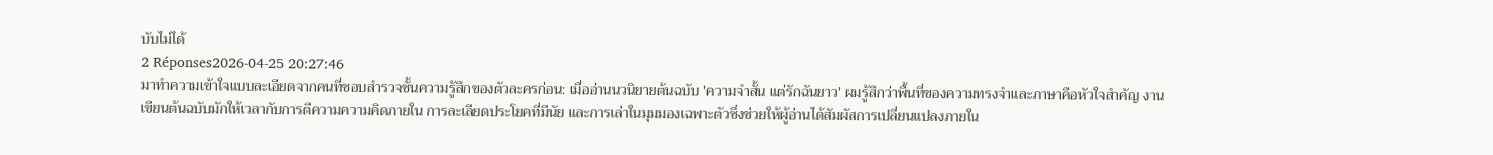บับไม่ได้
2 Réponses2026-04-25 20:27:46
มาทำความเข้าใจแบบละเอียดจากคนที่ชอบสำรวจชั้นความรู้สึกของตัวละครก่อน: เมื่ออ่านนวนิยายต้นฉบับ 'ความจําสั้น แต่รักฉันยาว' ผมรู้สึกว่าพื้นที่ของความทรงจำและภาษาคือหัวใจสำคัญ งานเขียนต้นฉบับมักให้เวลากับการตีความความคิดภายใน การละเลียดประโยคที่มีนัย และการเล่าในมุมมองเฉพาะตัวซึ่งช่วยให้ผู้อ่านได้สัมผัสการเปลี่ยนแปลงภายใน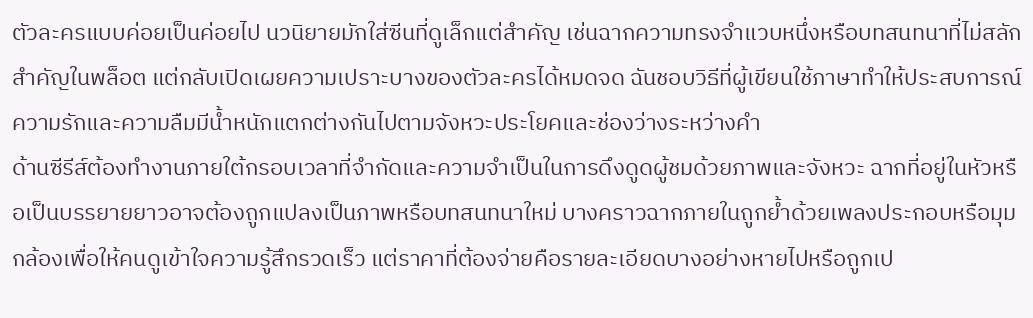ตัวละครแบบค่อยเป็นค่อยไป นวนิยายมักใส่ซีนที่ดูเล็กแต่สำคัญ เช่นฉากความทรงจำแวบหนึ่งหรือบทสนทนาที่ไม่สลักสำคัญในพล็อต แต่กลับเปิดเผยความเปราะบางของตัวละครได้หมดจด ฉันชอบวิธีที่ผู้เขียนใช้ภาษาทำให้ประสบการณ์ความรักและความลืมมีน้ำหนักแตกต่างกันไปตามจังหวะประโยคและช่องว่างระหว่างคำ
ด้านซีรีส์ต้องทำงานภายใต้กรอบเวลาที่จำกัดและความจำเป็นในการดึงดูดผู้ชมด้วยภาพและจังหวะ ฉากที่อยู่ในหัวหรือเป็นบรรยายยาวอาจต้องถูกแปลงเป็นภาพหรือบทสนทนาใหม่ บางคราวฉากภายในถูกย้ำด้วยเพลงประกอบหรือมุมกล้องเพื่อให้คนดูเข้าใจความรู้สึกรวดเร็ว แต่ราคาที่ต้องจ่ายคือรายละเอียดบางอย่างหายไปหรือถูกเป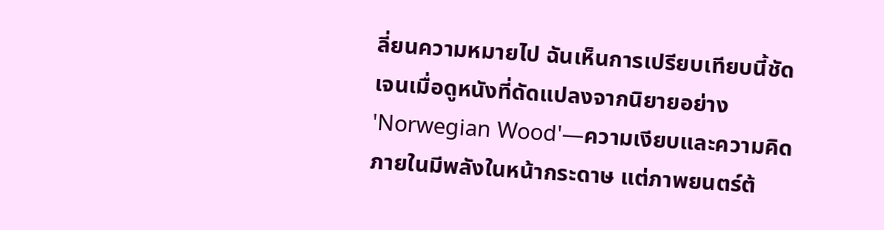ลี่ยนความหมายไป ฉันเห็นการเปรียบเทียบนี้ชัดเจนเมื่อดูหนังที่ดัดแปลงจากนิยายอย่าง 'Norwegian Wood'—ความเงียบและความคิดภายในมีพลังในหน้ากระดาษ แต่ภาพยนตร์ต้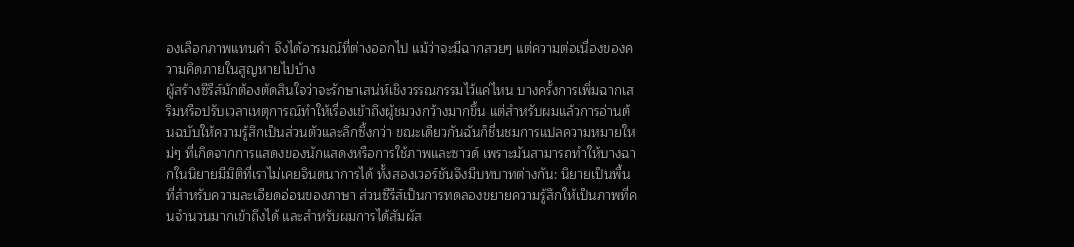องเลือกภาพแทนคำ จึงได้อารมณ์ที่ต่างออกไป แม้ว่าจะมีฉากสวยๆ แต่ความต่อเนื่องของความคิดภายในสูญหายไปบ้าง
ผู้สร้างซีรีส์มักต้องตัดสินใจว่าจะรักษาเสน่ห์เชิงวรรณกรรมไว้แค่ไหน บางครั้งการเพิ่มฉากเสริมหรือปรับเวลาเหตุการณ์ทำให้เรื่องเข้าถึงผู้ชมวงกว้างมากขึ้น แต่สำหรับผมแล้วการอ่านต้นฉบับให้ความรู้สึกเป็นส่วนตัวและลึกซึ้งกว่า ขณะเดียวกันฉันก็ชื่นชมการแปลความหมายใหม่ๆ ที่เกิดจากการแสดงของนักแสดงหรือการใช้ภาพและซาวด์ เพราะมันสามารถทำให้บางฉากในนิยายมีมิติที่เราไม่เคยจินตนาการได้ ทั้งสองเวอร์ชันจึงมีบทบาทต่างกัน: นิยายเป็นพื้นที่สำหรับความละเอียดอ่อนของภาษา ส่วนซีรีส์เป็นการทดลองขยายความรู้สึกให้เป็นภาพที่คนจำนวนมากเข้าถึงได้ และสำหรับผมการได้สัมผัส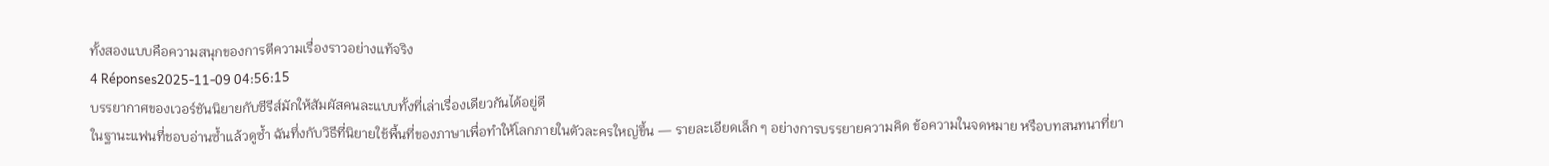ทั้งสองแบบคือความสนุกของการตีความเรื่องราวอย่างแท้จริง
4 Réponses2025-11-09 04:56:15
บรรยากาศของเวอร์ชันนิยายกับซีรีส์มักให้สัมผัสคนละแบบทั้งที่เล่าเรื่องเดียวกันได้อยู่ดี
ในฐานะแฟนที่ชอบอ่านซ้ำแล้วดูซ้ำ ฉันทึ่งกับวิธีที่นิยายใช้พื้นที่ของภาษาเพื่อทำให้โลกภายในตัวละครใหญ่ขึ้น — รายละเอียดเล็ก ๆ อย่างการบรรยายความคิด ข้อความในจดหมาย หรือบทสนทนาที่ยา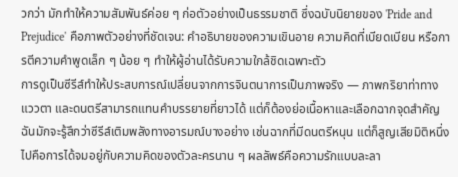วกว่า มักทำให้ความสัมพันธ์ค่อย ๆ ก่อตัวอย่างเป็นธรรมชาติ ซึ่งฉบับนิยายของ 'Pride and Prejudice' คือภาพตัวอย่างที่ชัดเจน: คำอธิบายของความเขินอาย ความคิดที่เบียดเบียน หรือการตีความคำพูดเล็ก ๆ น้อย ๆ ทำให้ผู้อ่านได้รับความใกล้ชิดเฉพาะตัว
การดูเป็นซีรีส์ทำให้ประสบการณ์เปลี่ยนจากการจินตนาการเป็นภาพจริง — ภาพกริยาท่าทาง แววตา และดนตรีสามารถแทนคำบรรยายที่ยาวได้ แต่ก็ต้องย่อเนื้อหาและเลือกฉากจุดสำคัญ ฉันมักจะรู้สึกว่าซีรีส์เติมพลังทางอารมณ์บางอย่าง เช่นฉากที่มีดนตรีหนุน แต่ก็สูญเสียมิติหนึ่งไปคือการได้จมอยู่กับความคิดของตัวละครนาน ๆ ผลลัพธ์คือความรักแบบละลา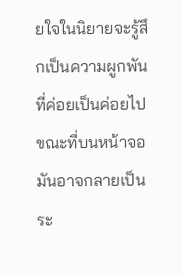ยใจในนิยายจะรู้สึกเป็นความผูกพันที่ค่อยเป็นค่อยไป ขณะที่บนหน้าจอมันอาจกลายเป็นระ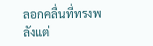ลอกคลื่นที่ทรงพลังแต่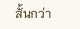สั้นกว่า